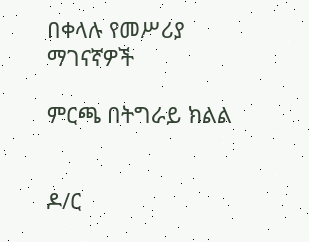በቀላሉ የመሥሪያ ማገናኛዎች

ምርጫ በትግራይ ክልል


ዶ/ር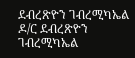ደብረጽዮን ገብረሚካኤል
ዶ/ር ደብረጽዮን ገብረሚካኤል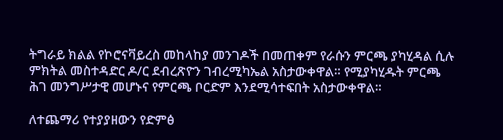ትግራይ ክልል የኮሮናቫይረስ መከላከያ መንገዶች በመጠቀም የራሱን ምርጫ ያካሂዳል ሲሉ ምክትል መስተዳድር ዶ/ር ደብረጽዮን ገብረሚካኤል አስታውቀዋል። የሚያካሂዱት ምርጫ ሕገ መንግሥታዊ መሆኑና የምርጫ ቦርድም እንደሚሳተፍበት አስታውቀዋል።

ለተጨማሪ የተያያዘውን የድምፅ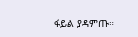ፋይል ያዳምጡ።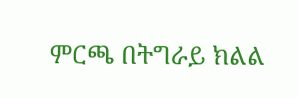ምርጫ በትግራይ ክልል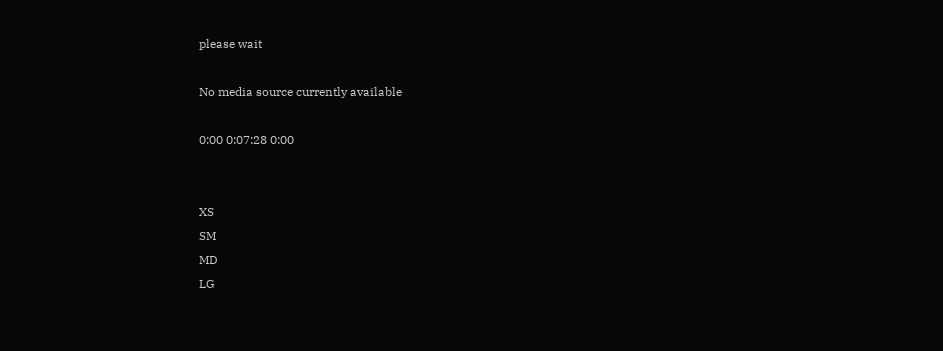please wait

No media source currently available

0:00 0:07:28 0:00


XS
SM
MD
LG